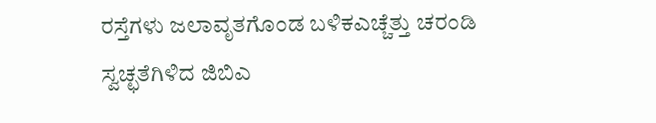ರಸ್ತೆಗಳು ಜಲಾವೃತಗೊಂಡ ಬಳಿಕಎಚ್ಚೆತ್ತು ಚರಂಡಿ ಸ್ವಚ್ಛತೆಗಿಳಿದ ಜಿಬಿಎ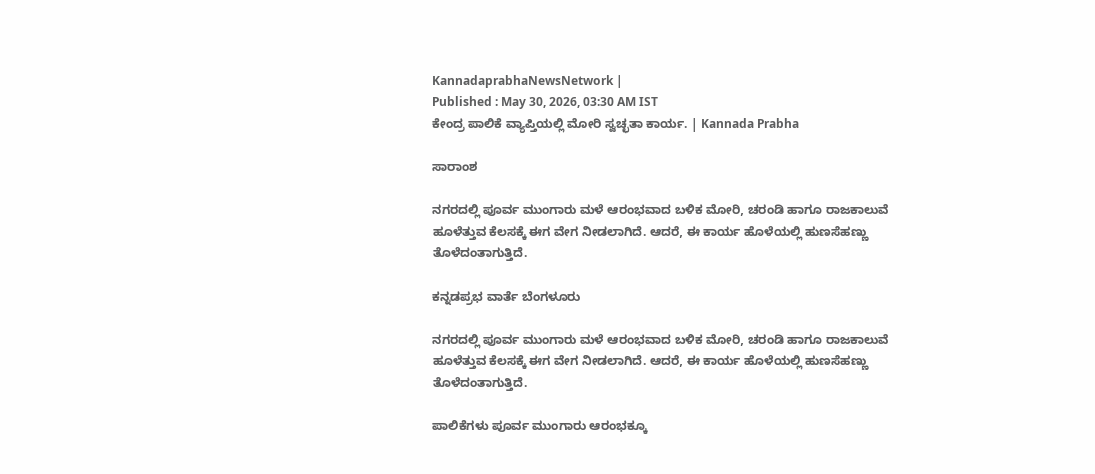KannadaprabhaNewsNetwork |
Published : May 30, 2026, 03:30 AM IST
ಕೇಂದ್ರ ಪಾಲಿಕೆ ವ್ಯಾಪ್ತಿಯಲ್ಲಿ ಮೋರಿ ಸ್ವಚ್ಛತಾ ಕಾರ್ಯ. | Kannada Prabha

ಸಾರಾಂಶ

ನಗರದಲ್ಲಿ ಪೂರ್ವ ಮುಂಗಾರು ಮಳೆ ಆರಂಭವಾದ ಬಳಿಕ ಮೋರಿ, ಚರಂಡಿ ಹಾಗೂ ರಾಜಕಾಲುವೆ ಹೂಳೆತ್ತುವ ಕೆಲಸಕ್ಕೆ ಈಗ ವೇಗ ನೀಡಲಾಗಿದೆ. ಆದರೆ, ಈ ಕಾರ್ಯ ಹೊಳೆಯಲ್ಲಿ ಹುಣಸೆಹಣ್ಣು ತೊಳೆದಂತಾಗುತ್ತಿದೆ.

ಕನ್ನಡಪ್ರಭ ವಾರ್ತೆ ಬೆಂಗಳೂರು

ನಗರದಲ್ಲಿ ಪೂರ್ವ ಮುಂಗಾರು ಮಳೆ ಆರಂಭವಾದ ಬಳಿಕ ಮೋರಿ, ಚರಂಡಿ ಹಾಗೂ ರಾಜಕಾಲುವೆ ಹೂಳೆತ್ತುವ ಕೆಲಸಕ್ಕೆ ಈಗ ವೇಗ ನೀಡಲಾಗಿದೆ. ಆದರೆ, ಈ ಕಾರ್ಯ ಹೊಳೆಯಲ್ಲಿ ಹುಣಸೆಹಣ್ಣು ತೊಳೆದಂತಾಗುತ್ತಿದೆ.

ಪಾಲಿಕೆಗಳು ಪೂರ್ವ ಮುಂಗಾರು ಆರಂಭಕ್ಕೂ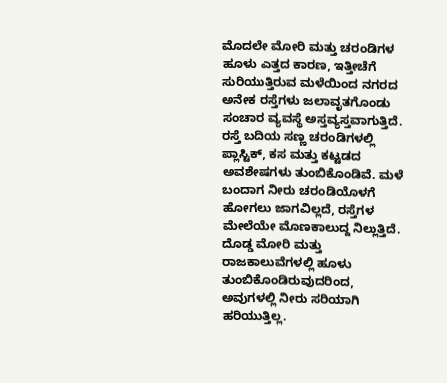ಮೊದಲೇ ಮೋರಿ ಮತ್ತು ಚರಂಡಿಗಳ ಹೂಳು ಎತ್ತದ ಕಾರಣ, ಇತ್ತೀಚೆಗೆ ಸುರಿಯುತ್ತಿರುವ ಮಳೆಯಿಂದ ನಗರದ ಅನೇಕ ರಸ್ತೆಗಳು ಜಲಾವೃತಗೊಂಡು ಸಂಚಾರ ವ್ಯವಸ್ಥೆ ಅಸ್ತವ್ಯಸ್ತವಾಗುತ್ತಿದೆ. ರಸ್ತೆ ಬದಿಯ ಸಣ್ಣ ಚರಂಡಿಗಳಲ್ಲಿ ಪ್ಲಾಸ್ಟಿಕ್, ಕಸ ಮತ್ತು ಕಟ್ಟಡದ ಅವಶೇಷಗಳು ತುಂಬಿಕೊಂಡಿವೆ. ಮಳೆ ಬಂದಾಗ ನೀರು ಚರಂಡಿಯೊಳಗೆ ಹೋಗಲು ಜಾಗವಿಲ್ಲದೆ, ರಸ್ತೆಗಳ ಮೇಲೆಯೇ ಮೊಣಕಾಲುದ್ದ ನಿಲ್ಲುತ್ತಿದೆ. ದೊಡ್ಡ ಮೋರಿ ಮತ್ತು ರಾಜಕಾಲುವೆಗಳಲ್ಲಿ ಹೂಳು ತುಂಬಿಕೊಂಡಿರುವುದರಿಂದ, ಅವುಗಳಲ್ಲಿ ನೀರು ಸರಿಯಾಗಿ ಹರಿಯುತ್ತಿಲ್ಲ.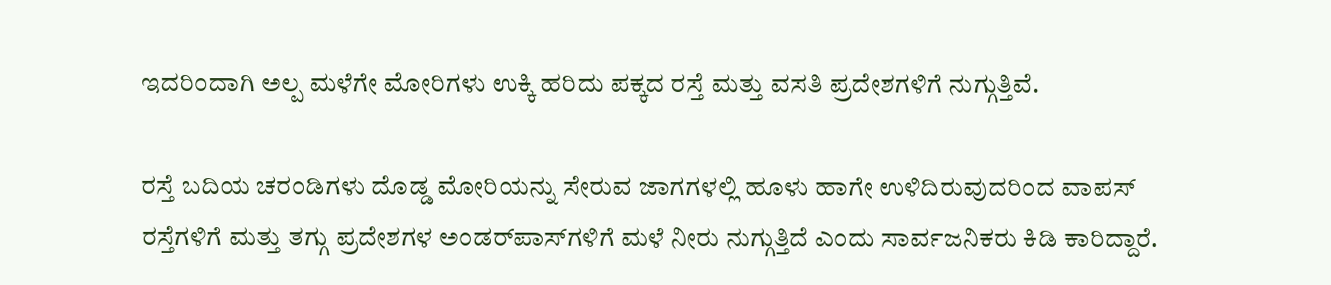ಇದರಿಂದಾಗಿ ಅಲ್ಪ ಮಳೆಗೇ ಮೋರಿಗಳು ಉಕ್ಕಿ ಹರಿದು ಪಕ್ಕದ ರಸ್ತೆ ಮತ್ತು ವಸತಿ ಪ್ರದೇಶಗಳಿಗೆ ನುಗ್ಗುತ್ತಿವೆ.

ರಸ್ತೆ ಬದಿಯ ಚರಂಡಿಗಳು ದೊಡ್ಡ ಮೋರಿಯನ್ನು ಸೇರುವ ಜಾಗಗಳಲ್ಲಿ ಹೂಳು ಹಾಗೇ ಉಳಿದಿರುವುದರಿಂದ ವಾಪಸ್ ರಸ್ತೆಗಳಿಗೆ ಮತ್ತು ತಗ್ಗು ಪ್ರದೇಶಗಳ ಅಂಡರ್‌ಪಾಸ್‌ಗಳಿಗೆ ಮಳೆ ನೀರು ನುಗ್ಗುತ್ತಿದೆ ಎಂದು ಸಾರ್ವಜನಿಕರು ಕಿಡಿ ಕಾರಿದ್ದಾರೆ.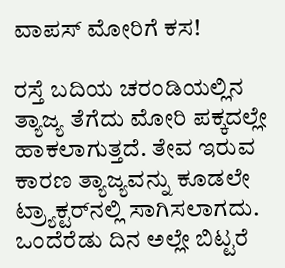ವಾಪಸ್ ಮೋರಿಗೆ ಕಸ!

ರಸ್ತೆ ಬದಿಯ ಚರಂಡಿಯಲ್ಲಿನ ತ್ಯಾಜ್ಯ ತೆಗೆದು ಮೋರಿ ಪಕ್ಕದಲ್ಲೇ ಹಾಕಲಾಗುತ್ತದೆ. ತೇವ ಇರುವ ಕಾರಣ ತ್ಯಾಜ್ಯವನ್ನು ಕೂಡಲೇ ಟ್ರ್ಯಾಕ್ಟರ್‌ನಲ್ಲಿ ಸಾಗಿಸಲಾಗದು. ಒಂದೆರೆಡು ದಿನ ಅಲ್ಲೇ ಬಿಟ್ಟರೆ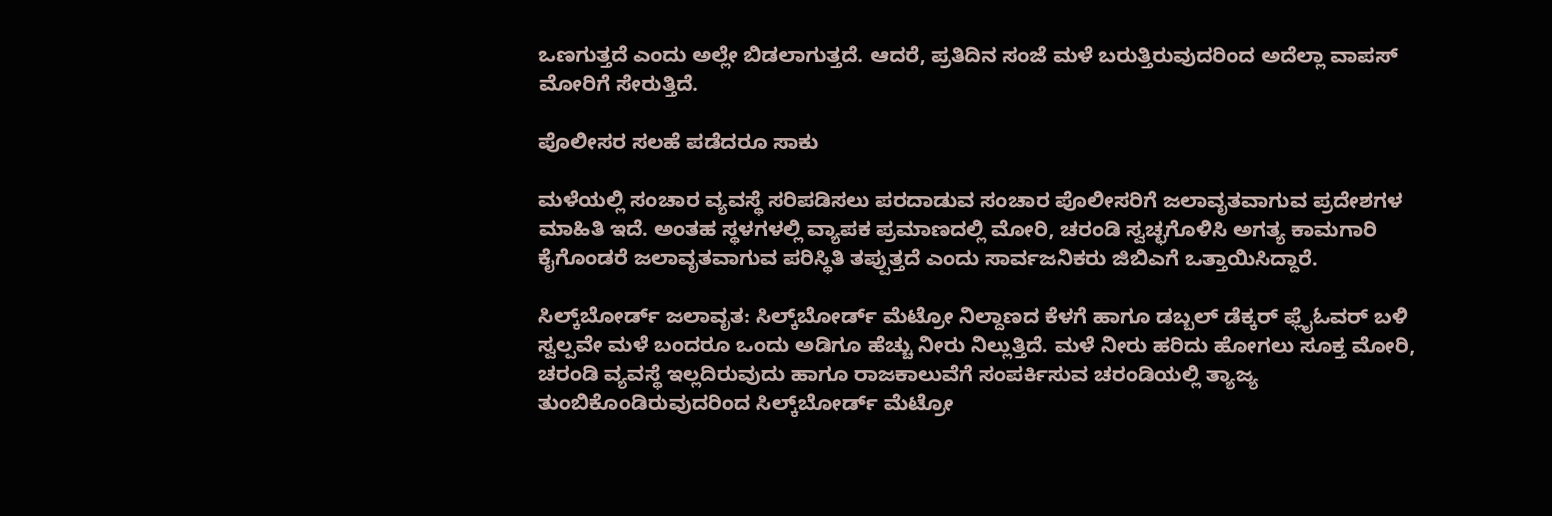ಒಣಗುತ್ತದೆ ಎಂದು ಅಲ್ಲೇ ಬಿಡಲಾಗುತ್ತದೆ. ಆದರೆ, ಪ್ರತಿದಿನ ಸಂಜೆ ಮಳೆ ಬರುತ್ತಿರುವುದರಿಂದ ಅದೆಲ್ಲಾ ವಾಪಸ್ ಮೋರಿಗೆ ಸೇರುತ್ತಿದೆ.

ಪೊಲೀಸರ ಸಲಹೆ ಪಡೆದರೂ ಸಾಕು

ಮಳೆಯಲ್ಲಿ ಸಂಚಾರ ವ್ಯವಸ್ಥೆ ಸರಿಪಡಿಸಲು ಪರದಾಡುವ ಸಂಚಾರ ಪೊಲೀಸರಿಗೆ ಜಲಾವೃತವಾಗುವ ಪ್ರದೇಶಗಳ ಮಾಹಿತಿ ಇದೆ. ಅಂತಹ ಸ್ಥಳಗಳಲ್ಲಿ ವ್ಯಾಪಕ ಪ್ರಮಾಣದಲ್ಲಿ ಮೋರಿ, ಚರಂಡಿ ಸ್ವಚ್ಛಗೊಳಿಸಿ ಅಗತ್ಯ ಕಾಮಗಾರಿ ಕೈಗೊಂಡರೆ ಜಲಾವೃತವಾಗುವ ಪರಿಸ್ಥಿತಿ ತಪ್ಪುತ್ತದೆ ಎಂದು ಸಾರ್ವಜನಿಕರು ಜಿಬಿಎಗೆ ಒತ್ತಾಯಿಸಿದ್ದಾರೆ.

ಸಿಲ್ಕ್‌ಬೋರ್ಡ್ ಜಲಾವೃತ: ಸಿಲ್ಕ್‌ಬೋರ್ಡ್ ಮೆಟ್ರೋ ನಿಲ್ದಾಣದ ಕೆಳಗೆ ಹಾಗೂ ಡಬ್ಬಲ್ ಡೆಕ್ಕರ್ ಫ್ಲೈಓವರ್ ಬಳಿ ಸ್ವಲ್ಪವೇ ಮಳೆ ಬಂದರೂ ಒಂದು ಅಡಿಗೂ ಹೆಚ್ಚು ನೀರು ನಿಲ್ಲುತ್ತಿದೆ. ಮಳೆ ನೀರು ಹರಿದು ಹೋಗಲು ಸೂಕ್ತ ಮೋರಿ, ಚರಂಡಿ ವ್ಯವಸ್ಥೆ ಇಲ್ಲದಿರುವುದು ಹಾಗೂ ರಾಜಕಾಲುವೆಗೆ ಸಂಪರ್ಕಿಸುವ ಚರಂಡಿಯಲ್ಲಿ ತ್ಯಾಜ್ಯ ತುಂಬಿಕೊಂಡಿರುವುದರಿಂದ ಸಿಲ್ಕ್‌ಬೋರ್ಡ್ ಮೆಟ್ರೋ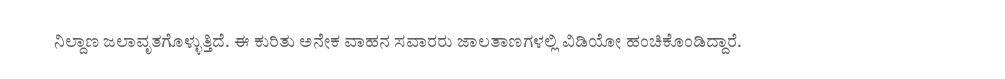ನಿಲ್ದಾಣ ಜಲಾವೃತಗೊಳ್ಳುತ್ತಿದೆ. ಈ ಕುರಿತು ಅನೇಕ ವಾಹನ ಸವಾರರು ಜಾಲತಾಣಗಳಲ್ಲಿ ವಿಡಿಯೋ ಹಂಚಿಕೊಂಡಿದ್ದಾರೆ.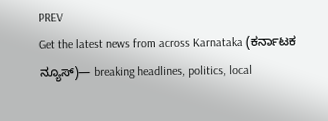PREV
Get the latest news from across Karnataka (ಕರ್ನಾಟಕ ನ್ಯೂಸ್)— breaking headlines, politics, local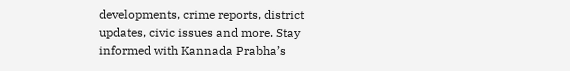developments, crime reports, district updates, civic issues and more. Stay informed with Kannada Prabha’s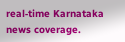real‑time Karnataka news coverage.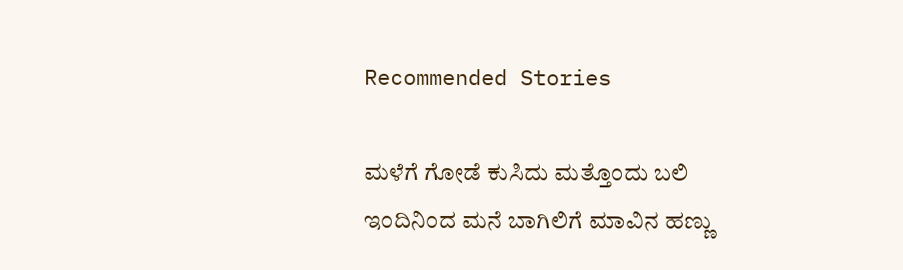Recommended Stories

ಮಳೆಗೆ ಗೋಡೆ ಕುಸಿದು ಮತ್ತೊಂದು ಬಲಿ
ಇಂದಿನಿಂದ ಮನೆ ಬಾಗಿಲಿಗೆ ಮಾವಿನ ಹಣ್ಣು